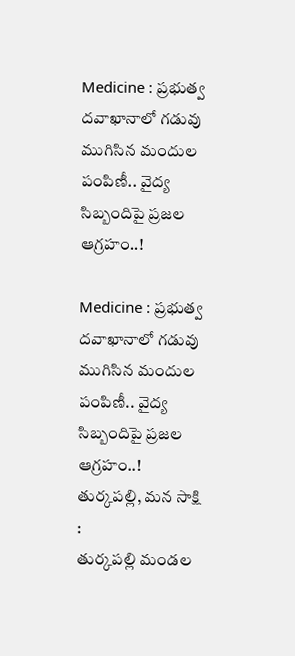Medicine : ప్రభుత్వ దవాఖానాలో గడువు ముగిసిన మందుల పంపిణీ.. వైద్య సిబ్బందిపై ప్రజల ఆగ్రహం..!

Medicine : ప్రభుత్వ దవాఖానాలో గడువు ముగిసిన మందుల పంపిణీ.. వైద్య సిబ్బందిపై ప్రజల ఆగ్రహం..!
తుర్కపల్లి, మన సాక్షి :
తుర్కపల్లి మండల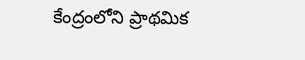కేంద్రంలోని ప్రాథమిక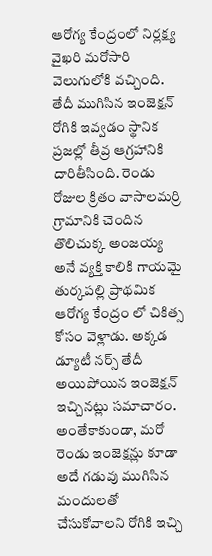ఆరోగ్య కేంద్రంలో నిర్లక్ష్య వైఖరి మరోసారి వెలుగులోకి వచ్చింది. తేదీ ముగిసిన ఇంజెక్షన్ రోగికి ఇవ్వడం స్థానిక ప్రజల్లో తీవ్ర ఆగ్రహానికి దారితీసింది. రెండు రోజుల క్రితం వాసాలమర్రి గ్రామానికి చెందిన తొలిచుక్క అంజయ్య అనే వ్యక్తి కాలికి గాయమై తుర్కపల్లి ప్రాథమిక ఆరోగ్య కేంద్రం లో చికిత్స కోసం వెళ్లాడు. అక్కడ డ్యూటీ నర్స్ తేదీ అయిపోయిన ఇంజెక్షన్ ఇచ్చినట్లు సమాచారం.
అంతేకాకుండా, మరో రెండు ఇంజెక్షన్లు కూడా అదే గడువు ముగిసిన మందులతో చేసుకోవాలని రోగికి ఇచ్చి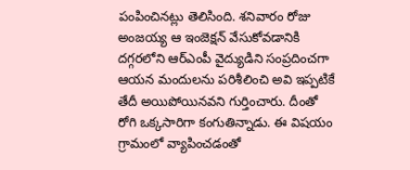పంపించినట్లు తెలిసింది. శనివారం రోజు అంజయ్య ఆ ఇంజెక్షన్ వేసుకోవడానికి దగ్గరలోని ఆర్ఎంపీ వైద్యుడిని సంప్రదించగా ఆయన మందులను పరిశీలించి అవి ఇప్పటికే తేదీ అయిపోయినవని గుర్తించారు. దీంతో రోగి ఒక్కసారిగా కంగుతిన్నాడు. ఈ విషయం గ్రామంలో వ్యాపించడంతో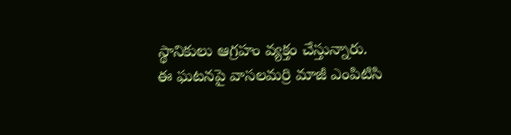స్థానికులు ఆగ్రహం వ్యక్తం చేస్తున్నారు.
ఈ ఘటనపై వాసలమర్రి మాజీ ఎంపిటిసి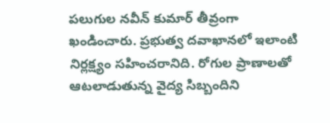పలుగుల నవీన్ కుమార్ తీవ్రంగా ఖండించారు. ప్రభుత్వ దవాఖానలో ఇలాంటి నిర్లక్ష్యం సహించరానిది. రోగుల ప్రాణాలతో ఆటలాడుతున్న వైద్య సిబ్బందిని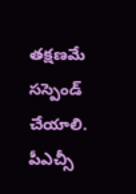తక్షణమే సస్పెండ్ చేయాలి. పీఎచ్సీ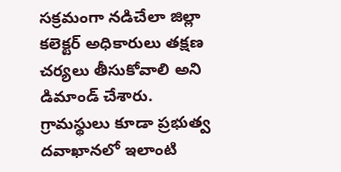సక్రమంగా నడిచేలా జిల్లా కలెక్టర్ అధికారులు తక్షణ చర్యలు తీసుకోవాలి అని డిమాండ్ చేశారు.
గ్రామస్థులు కూడా ప్రభుత్వ దవాఖానలో ఇలాంటి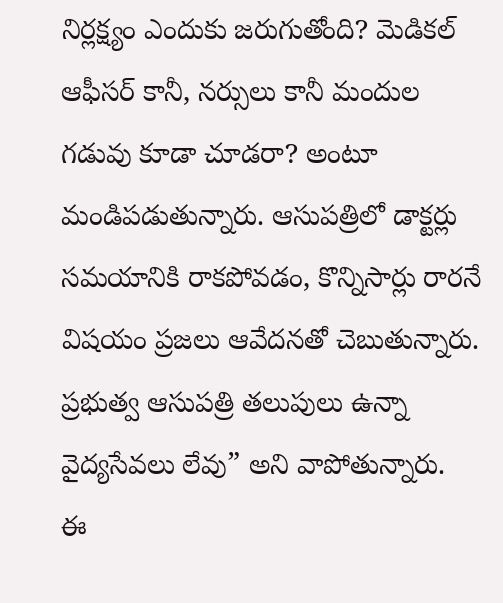నిర్లక్ష్యం ఎందుకు జరుగుతోంది? మెడికల్ ఆఫీసర్ కానీ, నర్సులు కానీ మందుల గడువు కూడా చూడరా? అంటూ మండిపడుతున్నారు. ఆసుపత్రిలో డాక్టర్లు సమయానికి రాకపోవడం, కొన్నిసార్లు రారనే విషయం ప్రజలు ఆవేదనతో చెబుతున్నారు. ప్రభుత్వ ఆసుపత్రి తలుపులు ఉన్నా వైద్యసేవలు లేవు” అని వాపోతున్నారు.
ఈ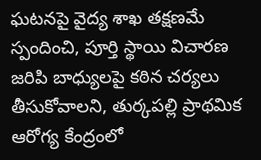ఘటనపై వైద్య శాఖ తక్షణమే స్పందించి, పూర్తి స్థాయి విచారణ జరిపి బాధ్యులపై కఠిన చర్యలు తీసుకోవాలని, తుర్కపల్లి ప్రాథమిక ఆరోగ్య కేంద్రంలో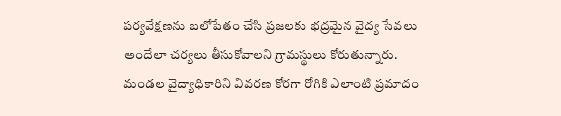పర్యవేక్షణను బలోపేతం చేసి ప్రజలకు భద్రమైన వైద్య సేవలు అందేలా చర్యలు తీసుకోవాలని గ్రామస్థులు కోరుతున్నారు.
మండల వైద్యాధికారిని వివరణ కోరగా రోగికి ఎలాంటి ప్రమాదం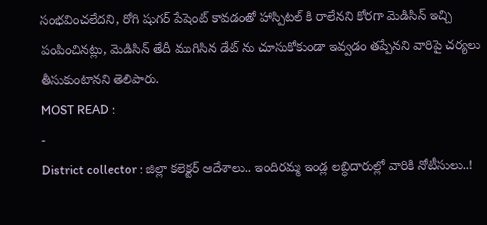సంభవించలేదని, రోగి షుగర్ పేషెంట్ కావడంతో హాస్పిటల్ కి రాలేనని కోరగా మెడిసిన్ ఇచ్చి పంపించినట్లు, మెడిసిన్ తేదీ ముగిసిన డేట్ ను చూసుకోకుండా ఇవ్వడం తప్పేనని వారిపై చర్యలు తీసుకుంటానని తెలిపారు.
MOST READ :
-
District collector : జిల్లా కలెక్టర్ ఆదేశాలు.. ఇందిరమ్మ ఇండ్ల లబ్ధిదారుల్లో వారికి నోటీసులు..!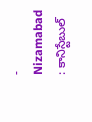-
Nizamabad : కానిస్టేబుల్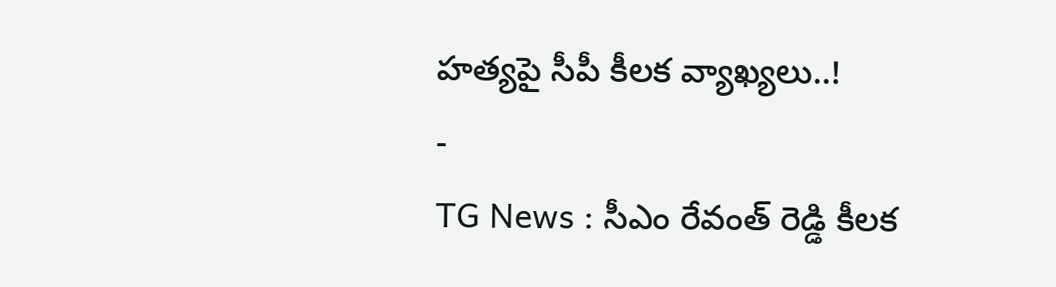హత్యపై సీపీ కీలక వ్యాఖ్యలు..!
-
TG News : సీఎం రేవంత్ రెడ్డి కీలక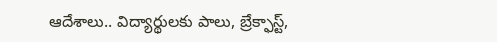ఆదేశాలు.. విద్యార్థులకు పాలు, బ్రేక్ఫాస్ట్,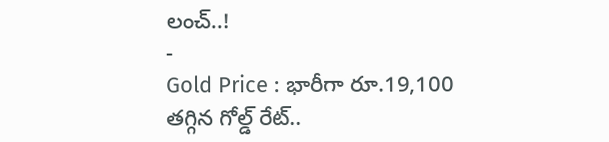లంచ్..!
-
Gold Price : భారీగా రూ.19,100 తగ్గిన గోల్డ్ రేట్..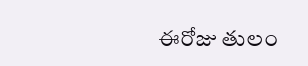ఈరోజు తులం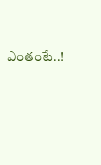ఎంతంటే..!